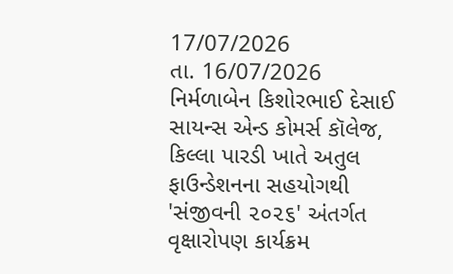17/07/2026
તા. 16/07/2026
નિર્મળાબેન કિશોરભાઈ દેસાઈ સાયન્સ એન્ડ કોમર્સ કૉલેજ, કિલ્લા પારડી ખાતે અતુલ ફાઉન્ડેશનના સહયોગથી 'સંજીવની ૨૦૨૬' અંતર્ગત વૃક્ષારોપણ કાર્યક્રમ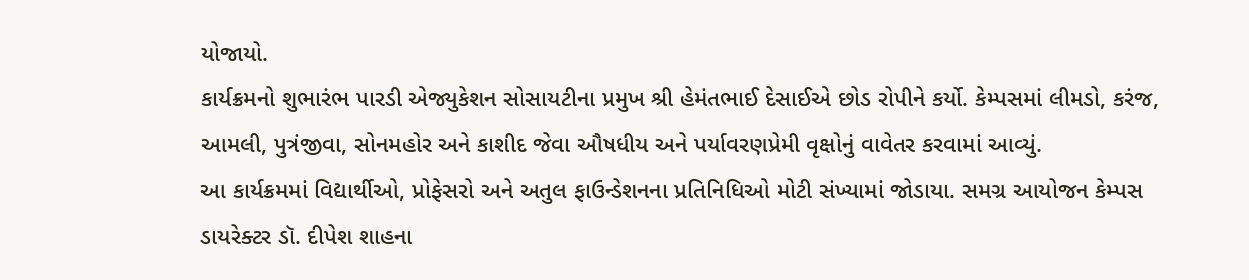યોજાયો.
કાર્યક્રમનો શુભારંભ પારડી એજ્યુકેશન સોસાયટીના પ્રમુખ શ્રી હેમંતભાઈ દેસાઈએ છોડ રોપીને કર્યો. કેમ્પસમાં લીમડો, કરંજ, આમલી, પુત્રંજીવા, સોનમહોર અને કાશીદ જેવા ઔષધીય અને પર્યાવરણપ્રેમી વૃક્ષોનું વાવેતર કરવામાં આવ્યું.
આ કાર્યક્રમમાં વિદ્યાર્થીઓ, પ્રોફેસરો અને અતુલ ફાઉન્ડેશનના પ્રતિનિધિઓ મોટી સંખ્યામાં જોડાયા. સમગ્ર આયોજન કેમ્પસ ડાયરેક્ટર ડૉ. દીપેશ શાહના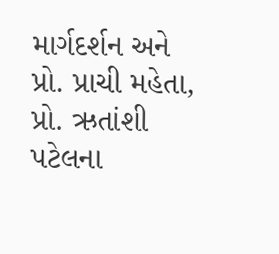માર્ગદર્શન અને પ્રો. પ્રાચી મહેતા, પ્રો. ઋતાંશી પટેલના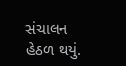સંચાલન હેઠળ થયું.